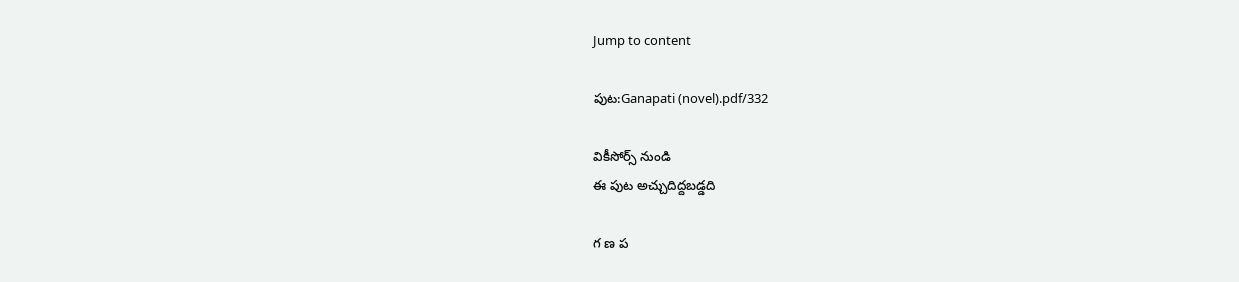Jump to content

పుట:Ganapati (novel).pdf/332

వికీసోర్స్ నుండి
ఈ పుట అచ్చుదిద్దబడ్డది

గ ణ ప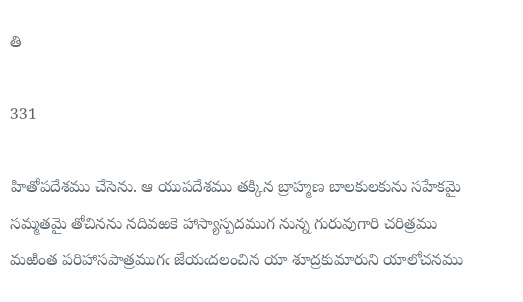తి

331

హితోపదేశము చేసెను. ఆ యుపదేశము తక్కిన బ్రాహ్మణ బాలకులకును సహేకమై సమ్మతమై తోచినను నదివఱకె హాస్యాస్పదముగ నున్న గురువుగారి చరిత్రము మఱింత పరిహాసపాత్రముగఁ జేయఁదలంచిన యా శూద్రకుమారుని యాలోచనము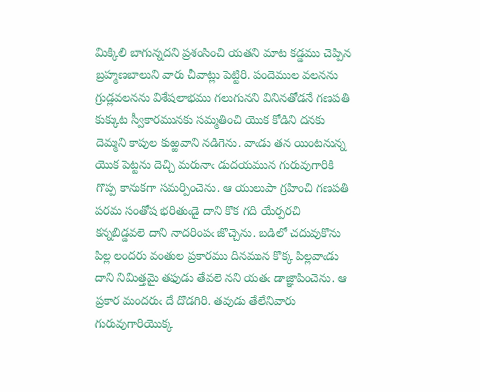మిక్కిలి బాగున్నదని ప్రశంసించి యతని మాట కడ్డము చెప్పిన బ్రహ్మణబాలుని వారు చీవాట్లు పెట్టిరి. పందెముల వలనను గ్రుడ్లవలనను విశేషలాభము గలుగునని వినినతోడనే గణపతి కుక్కుట స్వీకారమునకు సమ్మతించి యొక కోడిని దనకు దెమ్మని కాపుల కుఱ్ఱవాని నడిగెను. వాఁడు తన యింటనున్న యొక పెట్టను దెచ్చి మరునాఁ డుదయమున గురువుగారికి గొప్ప కానుకగా సమర్పించెను. ఆ యులుపా గ్రహించి గణపతి పరమ సంతోష భరితుఁడై దాని కొక గది యేర్పరచి కన్నబిడ్డవలె దాని నాదరింపఁ జొచ్చెను. బడిలో చదువుకొను పిల్ల లందరు వంతుల ప్రకారము దినమున కొక్క పిల్లవాఁడు దాని నిమిత్తమై తఫుడు తేవలె నని యతఁ డాజ్ఞాపించెను. ఆ ప్రకార మందరుఁ దే దొడగిరి. తవుడు తేలేనివారు గురువుగారియొక్క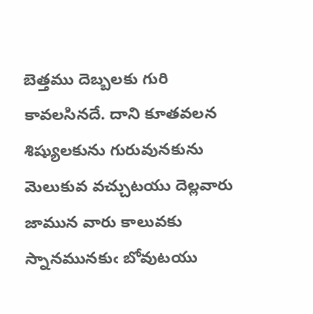బెత్తము దెబ్బలకు గురి కావలసినదే. దాని కూతవలన శిష్యులకును గురువునకును మెలుకువ వచ్చుటయు దెల్లవారు జామున వారు కాలువకు స్నానమునకుఁ బోవుటయు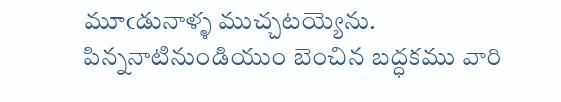మూఁడునాళ్ళ ముచ్చటయ్యెను. పిన్ననాటినుండియుం బెంచిన బద్ధకము వారి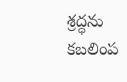శ్రద్ధను కబలింప